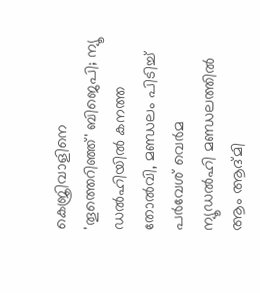കെജ്രിവാളിനെ 'തൂത്തെറിഞ്ഞ്' ബിജെപി; ന്യൂ ഡൽഹിയിൽ കനത്ത തോൽവി, മണ്ഡലം പിടിച്ച് പർവേശ് വെർമ
ന്യൂഡൽഹി മണ്ഡലത്തിൽ ആം ആദ്മി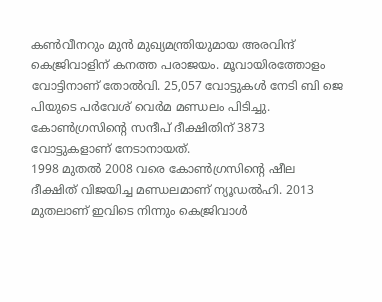കൺവീനറും മുൻ മുഖ്യമന്ത്രിയുമായ അരവിന്ദ് കെജ്രിവാളിന് കനത്ത പരാജയം. മൂവായിരത്തോളം വോട്ടിനാണ് തോൽവി. 25,057 വോട്ടുകൾ നേടി ബി ജെ പിയുടെ പർവേശ് വെർമ മണ്ഡലം പിടിച്ചു. കോൺഗ്രസിന്റെ സന്ദീപ് ദീക്ഷിതിന് 3873 വോട്ടുകളാണ് നേടാനായത്.
1998 മുതൽ 2008 വരെ കോൺഗ്രസിന്റെ ഷീല ദീക്ഷിത് വിജയിച്ച മണ്ഡലമാണ് ന്യൂഡൽഹി. 2013 മുതലാണ് ഇവിടെ നിന്നും കെജ്രിവാൾ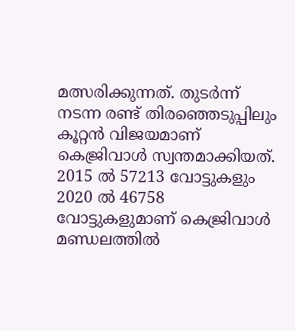മത്സരിക്കുന്നത്. തുടർന്ന് നടന്ന രണ്ട് തിരഞ്ഞെടുപ്പിലും കൂറ്റൻ വിജയമാണ് കെജ്രിവാൾ സ്വന്തമാക്കിയത്. 2015 ൽ 57213 വോട്ടുകളും 2020 ൽ 46758 വോട്ടുകളുമാണ് കെജ്രിവാൾ മണ്ഡലത്തിൽ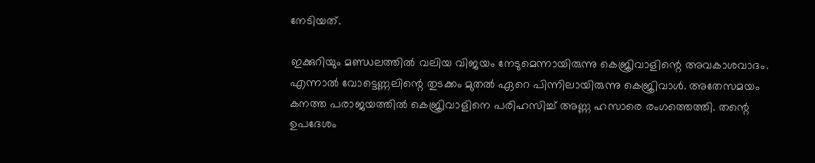നേടിയത്.

ഇക്കുറിയും മണ്ഡലത്തിൽ വലിയ വിജയം നേടുമെന്നായിരുന്നു കെജ്രിവാളിന്റെ അവകാശവാദം. എന്നാൽ വോട്ടെണ്ണലിന്റെ തുടക്കം മുതൽ ഏറെ പിന്നിലായിരുന്നു കെജ്രിവാൾ. അതേസമയം കനത്ത പരാജയത്തിൽ കെജ്രിവാളിനെ പരിഹസിച്ച് അണ്ണ ഹസാരെ രംഗത്തെത്തി. തന്റെ ഉപദേശം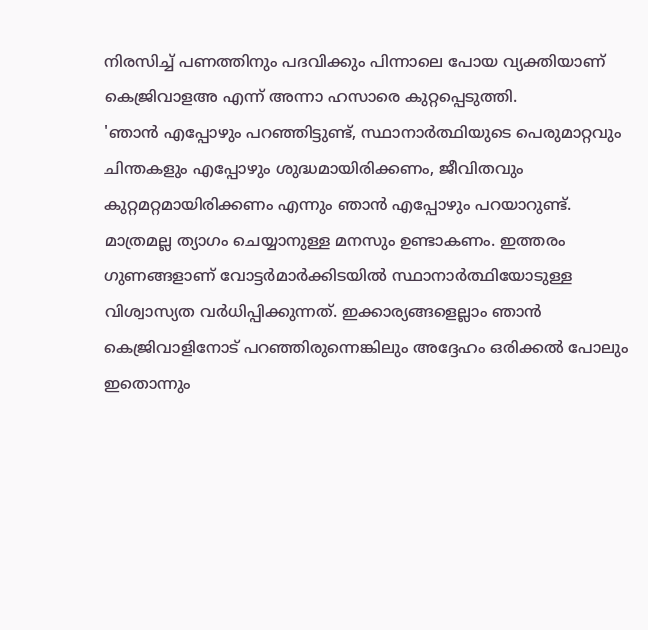നിരസിച്ച് പണത്തിനും പദവിക്കും പിന്നാലെ പോയ വ്യക്തിയാണ് കെജ്രിവാളഅ എന്ന് അന്നാ ഹസാരെ കുറ്റപ്പെടുത്തി.
'ഞാൻ എപ്പോഴും പറഞ്ഞിട്ടുണ്ട്, സ്ഥാനാർത്ഥിയുടെ പെരുമാറ്റവും ചിന്തകളും എപ്പോഴും ശുദ്ധമായിരിക്കണം, ജീവിതവും കുറ്റമറ്റമായിരിക്കണം എന്നും ഞാൻ എപ്പോഴും പറയാറുണ്ട്. മാത്രമല്ല ത്യാഗം ചെയ്യാനുള്ള മനസും ഉണ്ടാകണം. ഇത്തരം ഗുണങ്ങളാണ് വോട്ടർമാർക്കിടയിൽ സ്ഥാനാർത്ഥിയോടുള്ള വിശ്വാസ്യത വർധിപ്പിക്കുന്നത്. ഇക്കാര്യങ്ങളെല്ലാം ഞാൻ കെജ്രിവാളിനോട് പറഞ്ഞിരുന്നെങ്കിലും അദ്ദേഹം ഒരിക്കൽ പോലും ഇതൊന്നും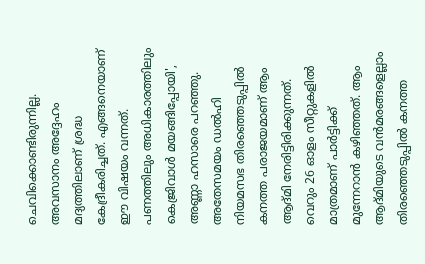ചെവിക്കൊണ്ടിരുന്നില്ല. അവസാനം അദ്ദേഹം മദ്യത്തിലാണ് ശ്രദ്ധ കേദ്രീകരിച്ചത്. എങ്ങനെയാണ് ഈ വിഷയം വന്നത്. പണത്തിലും അധികാരത്തിലും കെജ്രിവാൾ മയങ്ങിപ്പോയി', അണ്ണാ ഹസാരെ പറഞ്ഞു.
അതേസമയം ഡൽഹി നിയമസഭ തിരഞ്ഞെടുപ്പിൽ കനത്ത പരാജയമാണ് ആം ആദ്മി നേരിട്ടിരിക്കുന്നത്. വെറും 26 ഓളം സീറ്റുകളിൽ മാത്രമാണ് പാർട്ടിക്ക് മുന്നേറാൻ കഴിഞ്ഞത്. ആം ആദ്മിയുടെ വൻമരങ്ങളെല്ലാം തിരഞ്ഞെടുപ്പിൽ കനത്ത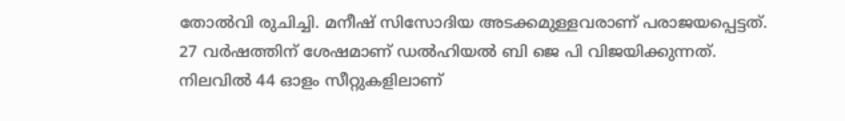തോൽവി രുചിച്ചി. മനീഷ് സിസോദിയ അടക്കമുള്ളവരാണ് പരാജയപ്പെട്ടത്. 27 വർഷത്തിന് ശേഷമാണ് ഡൽഹിയൽ ബി ജെ പി വിജയിക്കുന്നത്. നിലവിൽ 44 ഓളം സീറ്റുകളിലാണ്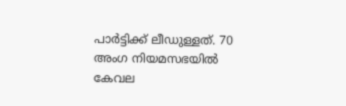പാർട്ടിക്ക് ലീഡുള്ളത്. 70 അംഗ നിയമസഭയിൽ കേവല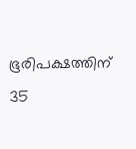ഭൂരിപക്ഷത്തിന് 35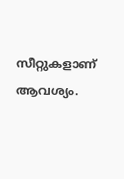സീറ്റുകളാണ് ആവശ്യം.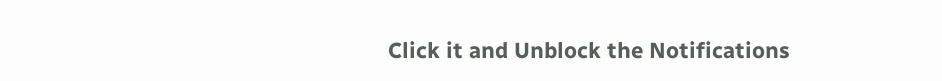Click it and Unblock the Notifications